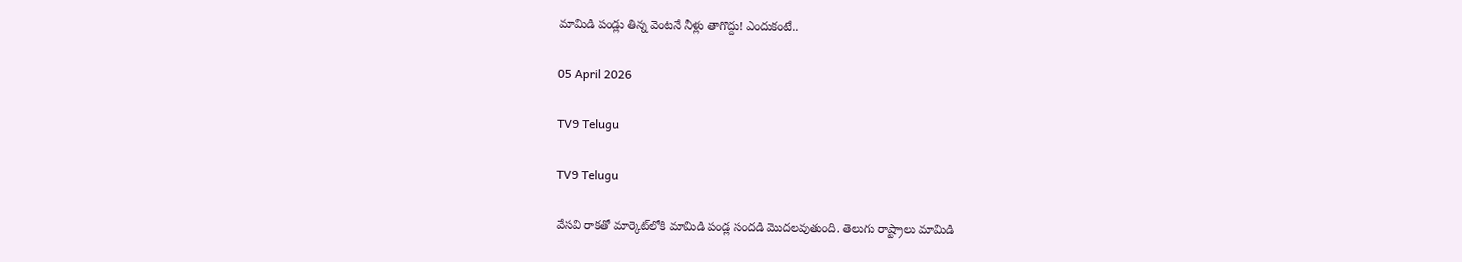మామిడి పండ్లు తిన్న వెంటనే నీళ్లు తాగొద్దు! ఎందుకంటే..

05 April 2026

TV9 Telugu

TV9 Telugu

వేసవి రాకతో మార్కెట్‌లోకి మామిడి పండ్ల సందడి మొద‌ల‌వుతుంది. తెలుగు రాష్ట్రాలు మామిడి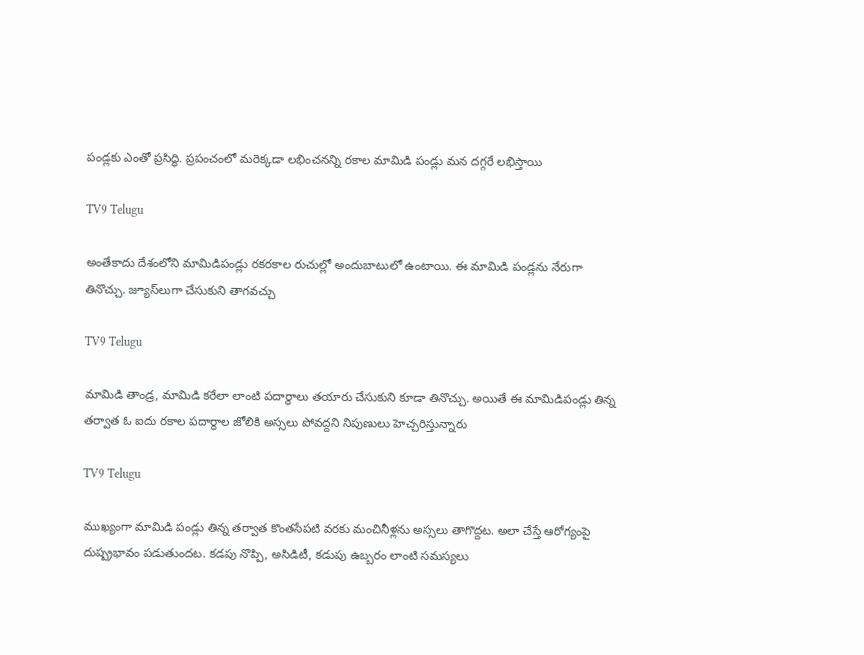పండ్లకు ఎంతో ప్రసిద్ధి. ప్రపంచంలో మ‌రెక్కడా ల‌భించ‌న‌న్ని ర‌కాల మామిడి పండ్లు మన దగ్గరే ల‌భిస్తాయి

TV9 Telugu

అంతేకాదు దేశంలోని మామిడిపండ్లు ర‌క‌ర‌కాల రుచుల్లో అందుబాటులో ఉంటాయి. ఈ మామిడి పండ్లను నేరుగా తినొచ్చు. జ్యూస్‌లుగా చేసుకుని తాగ‌వ‌చ్చు

TV9 Telugu

మామిడి తాండ్ర, మామిడి క‌రేలా లాంటి ప‌దార్థాలు త‌యారు చేసుకుని కూడా తినొచ్చు. అయితే ఈ మామిడిపండ్లు తిన్న త‌ర్వాత ఓ ఐదు ర‌కాల ప‌దార్థాల‌ జోలికి అస్సలు పోవద్దని నిపుణులు హెచ్చరిస్తున్నారు

TV9 Telugu

ముఖ్యంగా మామిడి పండ్లు తిన్న త‌ర్వాత కొంత‌సేప‌టి వ‌ర‌కు మంచినీళ్లను అస్సలు తాగొద్దట‌. అలా చేస్తే ఆరోగ్యంపై దుష్ప్రభావం ప‌డుతుంద‌ట‌. క‌డ‌పు నొప్పి, అసిడిటీ, క‌డుపు ఉబ్బరం లాంటి స‌మ‌స్యలు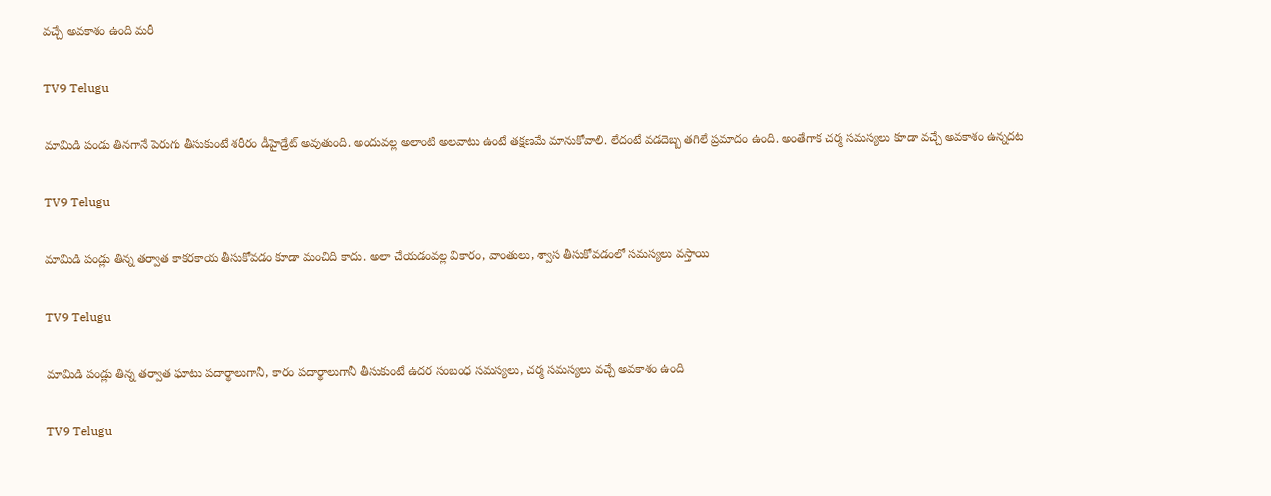వ‌చ్చే అవ‌కాశం ఉంది మరీ

TV9 Telugu

మామిడి పండు తిన‌గానే పెరుగు తీసుకుంటే శ‌రీరం డీహైడ్రేట్ అవుతుంది. అందువ‌ల్ల అలాంటి అల‌వాటు ఉంటే త‌క్షణ‌మే మానుకోవాలి. లేదంటే వడదెబ్బ తగిలే ప్రమాదం ఉంది. అంతేగాక చ‌ర్మ స‌మ‌స్యలు కూడా వ‌చ్చే అవ‌కాశం ఉన్నద‌ట‌

TV9 Telugu

మామిడి పండ్లు తిన్న త‌ర్వాత కాక‌ర‌కాయ తీసుకోవ‌డం కూడా మంచిది కాదు. అలా చేయ‌డంవ‌ల్ల వికారం, వాంతులు, శ్వాస తీసుకోవ‌డంలో స‌మ‌స్యలు వస్తాయి

TV9 Telugu

మామిడి పండ్లు తిన్న త‌ర్వాత ఘాటు ప‌దార్థాలుగానీ, కారం ప‌దార్థాలుగానీ తీసుకుంటే ఉద‌ర సంబంధ స‌మ‌స్యలు, చ‌ర్మ స‌మ‌స్యలు వ‌చ్చే అవ‌కాశం ఉంది

TV9 Telugu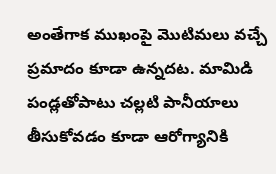అంతేగాక ముఖంపై మొటిమ‌లు వ‌చ్చే ప్రమాదం కూడా ఉన్నద‌ట‌. మామిడి పండ్లతోపాటు చ‌ల్లటి పానీయాలు తీసుకోవ‌డం కూడా ఆరోగ్యానికి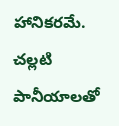హానిక‌ర‌మే. చ‌ల్లటి పానీయాల‌తో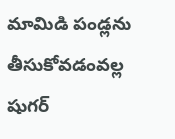మామిడి పండ్లను తీసుకోవ‌డంవ‌ల్ల షుగ‌ర్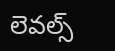లెవ‌ల్స్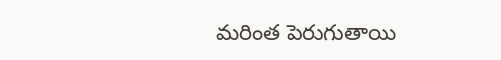మ‌రింత పెరుగుతాయి